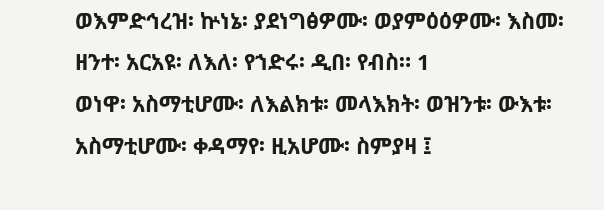ወእምድኅረዝ፡ ኵነኔ፡ ያደነግፅዎሙ፡ ወያምዕዕዎሙ፡ እስመ፡ ዘንተ፡ አርአዩ፡ ለእለ፡ የኀድሩ፡ ዲበ፡ የብስ። 1
ወነዋ፡ አስማቲሆሙ፡ ለእልክቱ፡ መላእክት፡ ወዝንቱ፡ ውእቱ፡ አስማቲሆሙ፡ ቀዳማየ፡ ዚአሆሙ፡ ስምያዛ ፤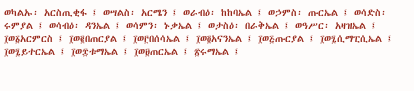ወካልኡ፡ አርስጢቂፋ ፤ ወሣልስ፡ አርሜን ፤ ወራብዕ፡ ከከባኤል ፤ ወኃምስ፡ ጡርኤል ፤ ወሳድስ፡ ሩምያል ፤ ወሳብዕ፡ ዳንኤል ፤ ወሳምን፡ ኑቃኤል ፤ ወታስዕ፡ በራቅኤል ፤ ወዓሥር፡ አዛዝኤል ፤ ፲ወ፩አርምርስ ፤ ፲ወ፪በጠርያል ፤ ፲ወ፫በሰሳኤል ፤ ፲ወ፬አናንኤል ፤ ፲ወ፭ጡርያል ፤ ፲ወ፯ሲማፒሲኤል ፤ ፲ወ፯ይተርኤል ፤ ፲ወ፰ቱማኤል ፤ ፲ወ፱ጠርኤል ፤ ፳ሩማኤል ፤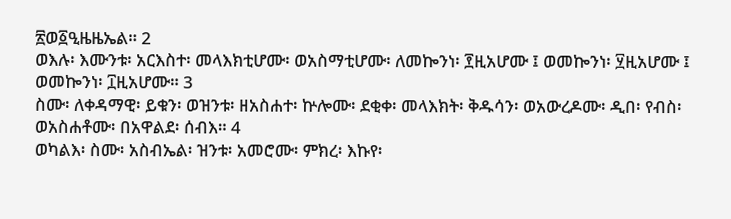፳ወ፩ዒዜዜኤል። 2
ወእሉ፡ እሙንቱ፡ አርእስተ፡ መላእክቲሆሙ፡ ወአስማቲሆሙ፡ ለመኰንነ፡ ፻ዚአሆሙ ፤ ወመኰንነ፡ ፶ዚአሆሙ ፤ ወመኰንነ፡ ፲ዚአሆሙ። 3
ስሙ፡ ለቀዳማዊ፡ ይቁን፡ ወዝንቱ፡ ዘአስሐተ፡ ኵሎሙ፡ ደቂቀ፡ መላእክት፡ ቅዱሳን፡ ወአውረዶሙ፡ ዲበ፡ የብስ፡ ወአስሐቶሙ፡ በአዋልደ፡ ሰብእ። 4
ወካልእ፡ ስሙ፡ አስብኤል፡ ዝንቱ፡ አመሮሙ፡ ምክረ፡ እኩየ፡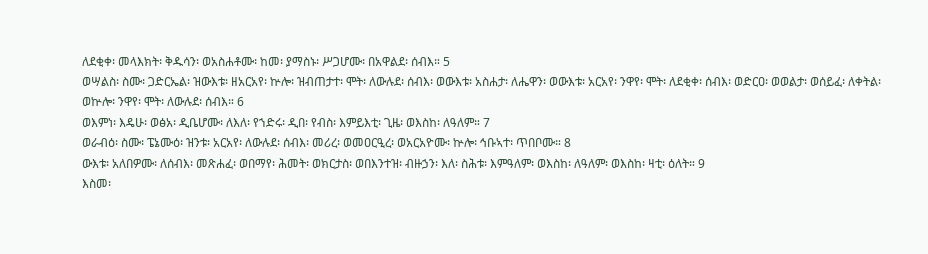ለደቂቀ፡ መላእክት፡ ቅዱሳን፡ ወአስሐቶሙ፡ ከመ፡ ያማስኑ፡ ሥጋሆሙ፡ በአዋልደ፡ ሰብእ። 5
ወሣልስ፡ ስሙ፡ ጋድርኤል፡ ዝውእቱ፡ ዘአርአየ፡ ኵሎ፡ ዝብጠታተ፡ ሞት፡ ለውሉደ፡ ሰብእ፡ ወውእቱ፡ አስሐታ፡ ለሔዋን፡ ወውእቱ፡ አርአየ፡ ንዋየ፡ ሞት፡ ለደቂቀ፡ ሰብእ፡ ወድርዐ፡ ወወልታ፡ ወሰይፈ፡ ለቀትል፡ ወኵሎ፡ ንዋየ፡ ሞት፡ ለውሉደ፡ ሰብእ። 6
ወእምነ፡ እዴሁ፡ ወፅአ፡ ዲቤሆሙ፡ ለእለ፡ የኀድሩ፡ ዲበ፡ የብስ፡ እምይእቲ፡ ጊዜ፡ ወእስከ፡ ለዓለም። 7
ወራብዕ፡ ስሙ፡ ፔኔሙዕ፡ ዝንቱ፡ አርአየ፡ ለውሉደ፡ ሰብእ፡ መሪረ፡ ወመዐርዒረ፡ ወአርአዮሙ፡ ኵሎ፡ ኅቡኣተ፡ ጥበቦሙ። 8
ውእቱ፡ አለበዎሙ፡ ለሰብእ፡ መጽሐፈ፡ ወበማየ፡ ሕመት፡ ወክርታስ፡ ወበእንተዝ፡ ብዙኃን፡ እለ፡ ስሕቱ፡ እምዓለም፡ ወእስከ፡ ለዓለም፡ ወእስከ፡ ዛቲ፡ ዕለት። 9
እስመ፡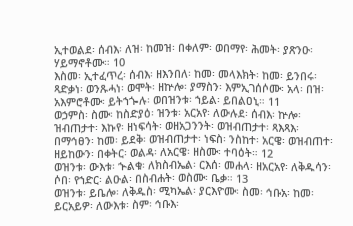ኢተወልደ፡ ሰብእ፡ ለዝ፡ ከመዝ፡ በቀለም፡ ወበማየ፡ ሕመት፡ ያጽንዑ፡ ሃይማኖቶሙ። 10
እስመ፡ ኢተፈጥረ፡ ሰብእ፡ ዘእንበለ፡ ከመ፡ መላእክት፡ ከመ፡ ይንበሩ፡ ጻድቃነ፡ ወንጹሓነ፡ ወሞት፡ ዘኵሎ፡ ያማስን፡ እምኢገሰሶሙ፡ አላ፡ በዝ፡ አእምሮቶሙ፡ ይትኀጐሉ፡ ወበዝንቱ፡ ኀይል፡ ይበልዐኒ። 11
ወኃምስ፡ ስሙ፡ ከስድያዕ፡ ዝንቱ፡ አርአየ፡ ለውሉደ፡ ሰብእ፡ ኵሎ፡ ዝብጠታተ፡ እኩየ፡ ዘነፍሳት፡ ወዘአጋንንት፡ ወዝብጠታተ፡ ጻእጻእ፡ በማኅፀን፡ ከመ፡ ይደቅ፡ ወዝብጠታተ፡ ነፍስ፡ ንስከተ፡ አርዌ፡ ወዝብጠተ፡ ዘይከውን፡ በቀትር፡ ወልዳ፡ ለአርዌ፡ ዘስሙ፡ ተባዕት። 12
ወዝንቱ፡ ውእቱ፡ ኍልቁ፡ ለክስብኤል፡ ርእሰ፡ መሐላ፡ ዘአርአየ፡ ለቅዱሳን፡ ሶበ፡ የኀድር፡ ልዑል፡ በስብሐት፡ ወስሙ፡ ቤቃ። 13
ወዝንቱ፡ ይቤሎ፡ ለቅዱስ፡ ሚካኤል፡ ያርእዮሙ፡ ስመ፡ ኅቡአ፡ ከመ፡ ይርአይዎ፡ ለውእቱ፡ ስም፡ ኅቡእ፡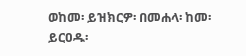ወከመ፡ ይዝክርዎ፡ በመሐላ፡ ከመ፡ ይርዐዱ፡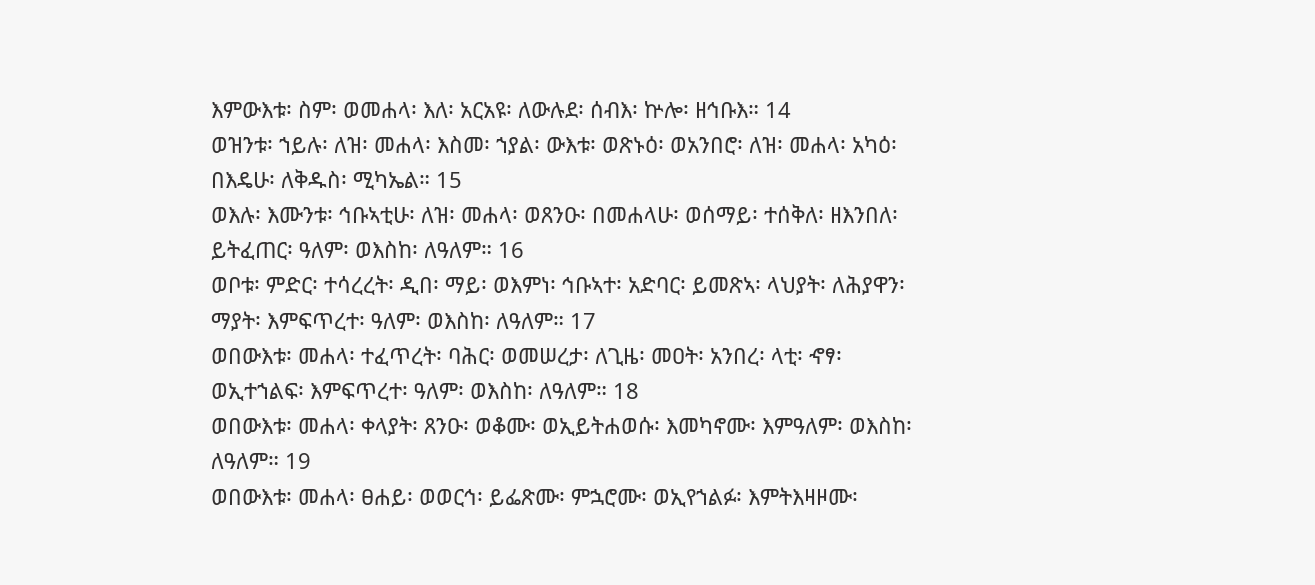እምውእቱ፡ ስም፡ ወመሐላ፡ እለ፡ አርአዩ፡ ለውሉደ፡ ሰብእ፡ ኵሎ፡ ዘኅቡእ። 14
ወዝንቱ፡ ኀይሉ፡ ለዝ፡ መሐላ፡ እስመ፡ ኀያል፡ ውእቱ፡ ወጽኑዕ፡ ወአንበሮ፡ ለዝ፡ መሐላ፡ አካዕ፡ በእዴሁ፡ ለቅዱስ፡ ሚካኤል። 15
ወእሉ፡ እሙንቱ፡ ኅቡኣቲሁ፡ ለዝ፡ መሐላ፡ ወጸንዑ፡ በመሐላሁ፡ ወሰማይ፡ ተሰቅለ፡ ዘእንበለ፡ ይትፈጠር፡ ዓለም፡ ወእስከ፡ ለዓለም። 16
ወቦቱ፡ ምድር፡ ተሳረረት፡ ዲበ፡ ማይ፡ ወእምነ፡ ኅቡኣተ፡ አድባር፡ ይመጽኣ፡ ላህያት፡ ለሕያዋን፡ ማያት፡ እምፍጥረተ፡ ዓለም፡ ወእስከ፡ ለዓለም። 17
ወበውእቱ፡ መሐላ፡ ተፈጥረት፡ ባሕር፡ ወመሠረታ፡ ለጊዜ፡ መዐት፡ አንበረ፡ ላቲ፡ ኆፃ፡ ወኢተኀልፍ፡ እምፍጥረተ፡ ዓለም፡ ወእስከ፡ ለዓለም። 18
ወበውእቱ፡ መሐላ፡ ቀላያት፡ ጸንዑ፡ ወቆሙ፡ ወኢይትሐወሱ፡ እመካኖሙ፡ እምዓለም፡ ወእስከ፡ ለዓለም። 19
ወበውእቱ፡ መሐላ፡ ፀሐይ፡ ወወርኅ፡ ይፌጽሙ፡ ምኋሮሙ፡ ወኢየኀልፉ፡ እምትእዛዞሙ፡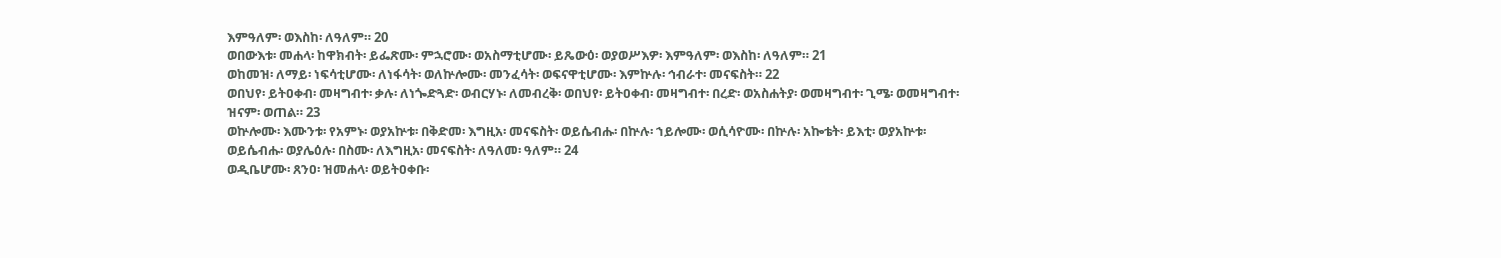እምዓለም፡ ወእስከ፡ ለዓለም። 20
ወበውእቱ፡ መሐላ፡ ከዋክብት፡ ይፌጽሙ፡ ምኋሮሙ፡ ወአስማቲሆሙ፡ ይጼውዕ፡ ወያወሥእዎ፡ እምዓለም፡ ወእስከ፡ ለዓለም። 21
ወከመዝ፡ ለማይ፡ ነፍሳቲሆሙ፡ ለነፋሳት፡ ወለኵሎሙ፡ መንፈሳት፡ ወፍናዋቲሆሙ፡ እምኵሉ፡ ኅብራተ፡ መናፍስት። 22
ወበህየ፡ ይትዐቀብ፡ መዛግብተ፡ ቃሉ፡ ለነጐድጓድ፡ ወብርሃኑ፡ ለመብረቅ፡ ወበህየ፡ ይትዐቀብ፡ መዛግብተ፡ በረድ፡ ወአስሐትያ፡ ወመዛግብተ፡ ጊሜ፡ ወመዛግብተ፡ ዝናም፡ ወጠል። 23
ወኵሎሙ፡ እሙንቱ፡ የአምኑ፡ ወያአኵቱ፡ በቅድመ፡ እግዚአ፡ መናፍስት፡ ወይሴብሑ፡ በኵሉ፡ ኀይሎሙ፡ ወሲሳዮሙ፡ በኵሉ፡ አኰቴት፡ ይእቲ፡ ወያአኵቱ፡ ወይሴብሑ፡ ወያሌዕሉ፡ በስሙ፡ ለእግዚአ፡ መናፍስት፡ ለዓለመ፡ ዓለም። 24
ወዲቤሆሙ፡ ጸንዐ፡ ዝመሐላ፡ ወይትዐቀቡ፡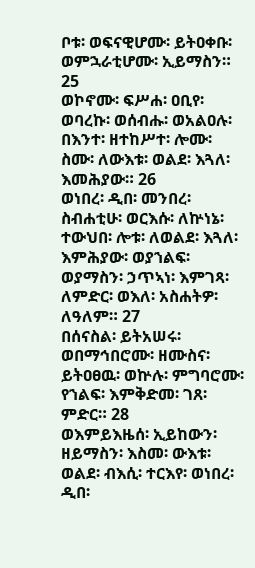ቦቱ፡ ወፍናዊሆሙ፡ ይትዐቀቡ፡ ወምኋራቲሆሙ፡ ኢይማስን። 25
ወኮኖሙ፡ ፍሥሐ፡ ዐቢየ፡ ወባረኩ፡ ወሰብሑ፡ ወአልዐሉ፡ በእንተ፡ ዘተከሥተ፡ ሎሙ፡ ስሙ፡ ለውእቱ፡ ወልደ፡ እጓለ፡ እመሕያው። 26
ወነበረ፡ ዲበ፡ መንበረ፡ ስብሐቲሁ፡ ወርእሱ፡ ለኵነኔ፡ ተውህበ፡ ሎቱ፡ ለወልደ፡ እጓለ፡ እምሕያው፡ ወያኀልፍ፡ ወያማስን፡ ኃጥኣነ፡ እምገጻ፡ ለምድር፡ ወእለ፡ አስሐትዎ፡ ለዓለም። 27
በሰናስል፡ ይትአሠሩ፡ ወበማኅበሮሙ፡ ዘሙስና፡ ይትዐፀዉ፡ ወኵሉ፡ ምግባሮሙ፡ የኀልፍ፡ እምቅድመ፡ ገጸ፡ ምድር። 28
ወእምይእዜሰ፡ ኢይከውን፡ ዘይማስን፡ እስመ፡ ውእቱ፡ ወልደ፡ ብእሲ፡ ተርእየ፡ ወነበረ፡ ዲበ፡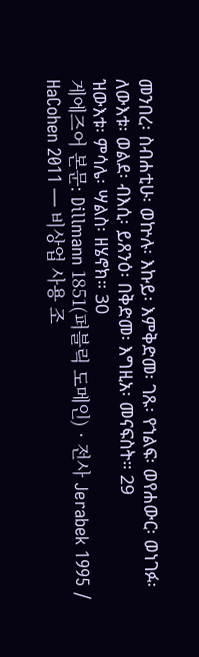መንበረ፡ ስብሐቲሁ፡ ወኵሉ፡ እኩይ፡ እምቅድመ፡ ገጹ፡ የኀልፍ፡ ወየሐውር፡ ወነገፉ፡ ለውእቱ፡ ወልደ፡ ብእሲ፡ ይጸንዕ፡ በቅድመ፡ እግዚአ፡ መናፍስት። 29
ዝውእቱ፡ ምሳሌ፡ ሣልስ፡ ዘሄኖክ። 30
게에즈어 본문: Dillmann 1851(퍼블릭 도메인) · 전사 Jerabek 1995 / HaCohen 2011 — 비상업 사용 조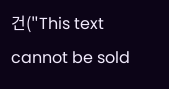건("This text cannot be sold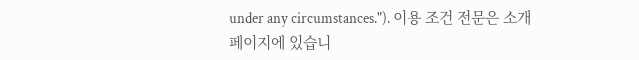under any circumstances."). 이용 조건 전문은 소개 페이지에 있습니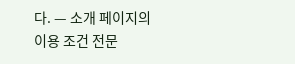다. — 소개 페이지의 이용 조건 전문